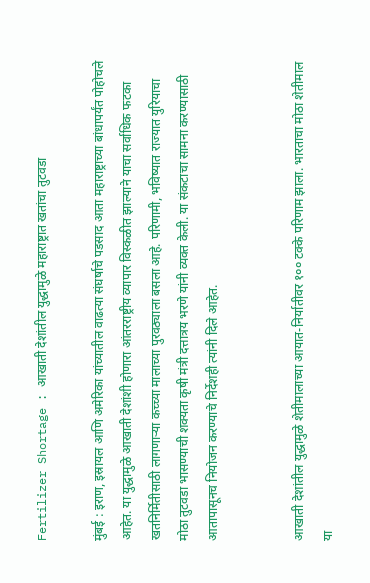Fertilizer Shortage : आखाती देशांतील युद्धामुळे महाराष्ट्रात खतांचा तुटवडा

मुंबई : इराण, इस्रायल आणि अमेरिका यांच्यातील वाढत्या संघर्षाचे पडसाद आता महाराष्ट्राच्या बांधापर्यंत पोहोचले आहेत. या युद्धामुळे आखाती देशांशी होणारा आंतरराष्ट्रीय व्यापार विस्कळीत झाल्याने याचा सर्वाधिक फटका खतनिर्मितीसाठी लागणाऱ्या कच्च्या मालाच्या पुरवठ्याला बसला आहे. परिणामी, भविष्यात राज्यात युरियाचा मोठा तुटवडा भासण्याची शक्यता कृषी मंत्री दत्तात्रय भरणे यांनी व्यक्त केली. या संकटाचा सामना करण्यासाठी आतापासूनच नियोजन करण्याचे निर्देशही त्यांनी दिले आहेत.


आखाती देशांतील युद्धामुळे शेतीमालाच्या आयात-निर्यातीवर १०० टक्के परिणाम झाला. भारताचा मोठा शेतीमाल या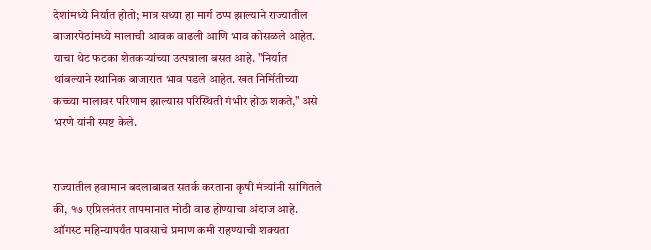देशांमध्ये निर्यात होतो; मात्र सध्या हा मार्ग ठप्प झाल्याने राज्यातील बाजारपेठांमध्ये मालाची आवक वाढली आणि भाव कोसळले आहेत. याचा थेट फटका शेतकऱ्यांच्या उत्पन्नाला बसत आहे. "निर्यात थांबल्याने स्थानिक बाजारात भाव पडले आहेत. खत निर्मितीच्या कच्च्या मालावर परिणाम झाल्यास परिस्थिती गंभीर होऊ शकते," असे भरणे यांनी स्पष्ट केले.


राज्यातील हवामान बदलाबाबत सतर्क करताना कृषी मंत्र्यांनी सांगितले की, १७ एप्रिलनंतर तापमानात मोठी वाढ होण्याचा अंदाज आहे. ऑगस्ट महिन्यापर्यंत पावसाचे प्रमाण कमी राहण्याची शक्यता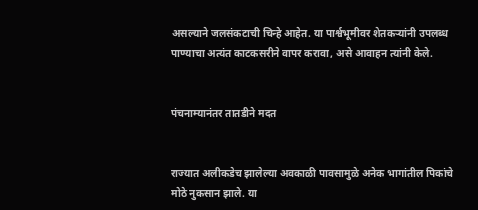असल्याने जलसंकटाची चिन्हे आहेत. या पार्श्वभूमीवर शेतकऱ्यांनी उपलब्ध पाण्याचा अत्यंत काटकसरीने वापर करावा, असे आवाहन त्यांनी केले.


पंचनाम्यानंतर तातडीने मदत


राज्यात अलीकडेच झालेल्या अवकाळी पावसामुळे अनेक भागांतील पिकांचे मोठे नुकसान झाले. या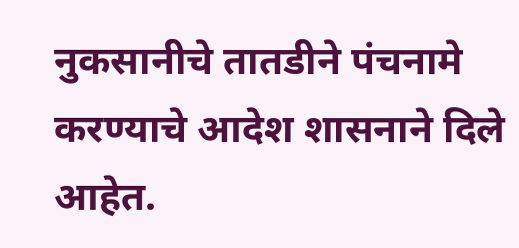नुकसानीचे तातडीने पंचनामे करण्याचे आदेश शासनाने दिले आहेत.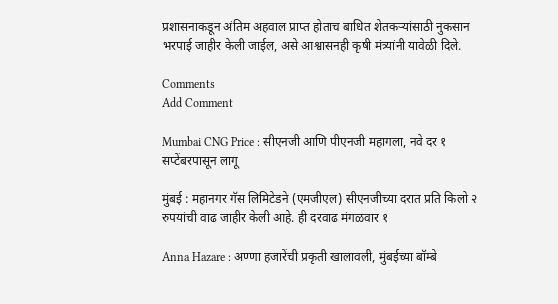प्रशासनाकडून अंतिम अहवाल प्राप्त होताच बाधित शेतकऱ्यांसाठी नुकसान भरपाई जाहीर केली जाईल, असे आश्वासनही कृषी मंत्र्यांनी यावेळी दिले.

Comments
Add Comment

Mumbai CNG Price : सीएनजी आणि पीएनजी महागला, नवे दर १ सप्टेंबरपासून लागू

मुंबई : महानगर गॅस लिमिटेडने (एमजीएल) सीएनजीच्या दरात प्रति किलो २ रुपयांची वाढ जाहीर केली आहे. ही दरवाढ मंगळवार १

Anna Hazare : अण्णा हजारेंची प्रकृती खालावली, मुंबईच्या बॉम्बे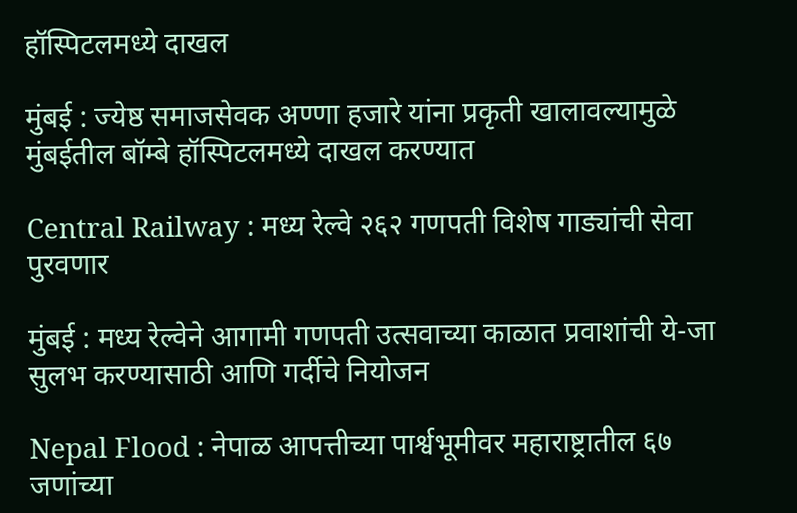हॉस्पिटलमध्ये दाखल

मुंबई : ज्येष्ठ समाजसेवक अण्णा हजारे यांना प्रकृती खालावल्यामुळे मुंबईतील बॉम्बे हॉस्पिटलमध्ये दाखल करण्यात

Central Railway : मध्य रेल्वे २६२ गणपती विशेष गाड्यांची सेवा पुरवणार

मुंबई : मध्य रेल्वेने आगामी गणपती उत्सवाच्या काळात प्रवाशांची ये-जा सुलभ करण्यासाठी आणि गर्दीचे नियोजन

Nepal Flood : नेपाळ आपत्तीच्या पार्श्वभूमीवर महाराष्ट्रातील ६७ जणांच्या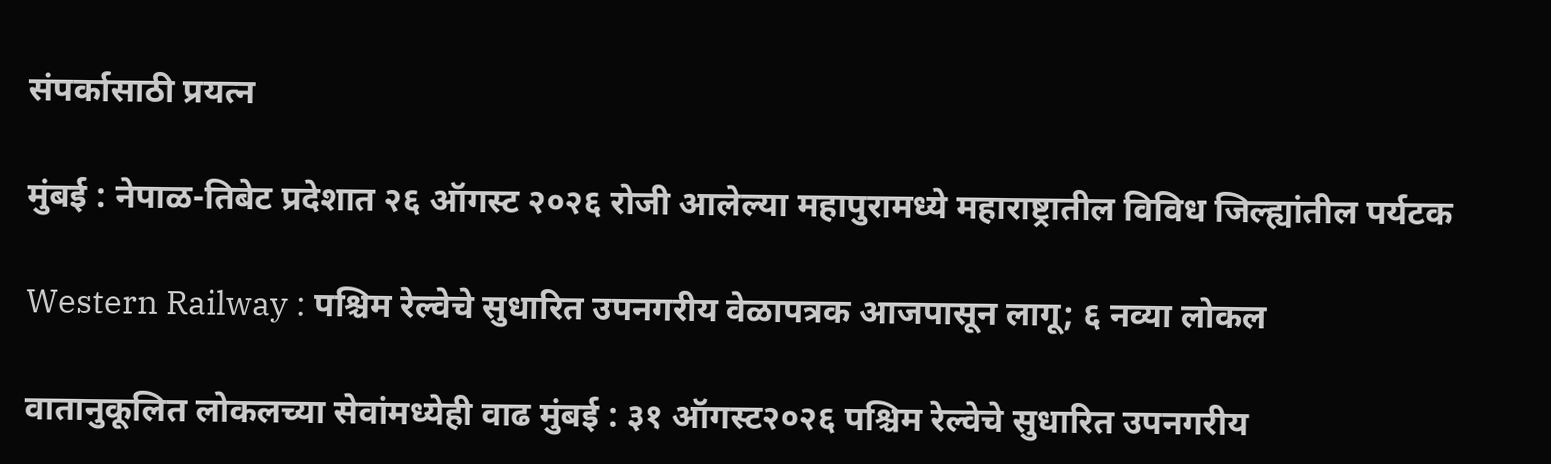संपर्कासाठी प्रयत्न

मुंबई : नेपाळ-तिबेट प्रदेशात २६ ऑगस्ट २०२६ रोजी आलेल्या महापुरामध्ये महाराष्ट्रातील विविध जिल्ह्यांतील पर्यटक

Western Railway : पश्चिम रेल्वेचे सुधारित उपनगरीय वेळापत्रक आजपासून लागू; ६ नव्या लोकल

वातानुकूलित लोकलच्या सेवांमध्येही वाढ मुंबई : ३१ ऑगस्ट२०२६ पश्चिम रेल्वेचे सुधारित उपनगरीय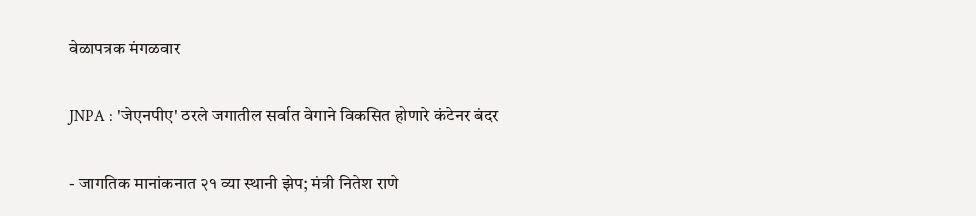वेळापत्रक मंगळवार

JNPA : 'जेएनपीए' ठरले जगातील सर्वात वेगाने विकसित होणारे कंटेनर बंदर

- जागतिक मानांकनात २१ व्या स्थानी झेप; मंत्री नितेश राणे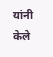यांनी केले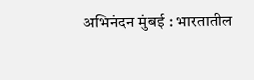अभिनंदन मुंबई : भारतातील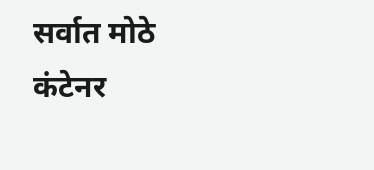सर्वात मोठे कंटेनर